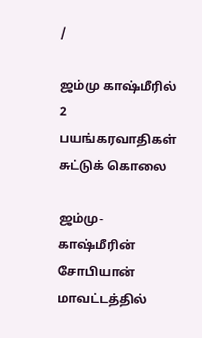/

ஜம்மு காஷ்மீரில் 2 பயங்கரவாதிகள் சுட்டுக் கொலை

ஜம்மு-காஷ்மீரின் சோபியான் மாவட்டத்தில்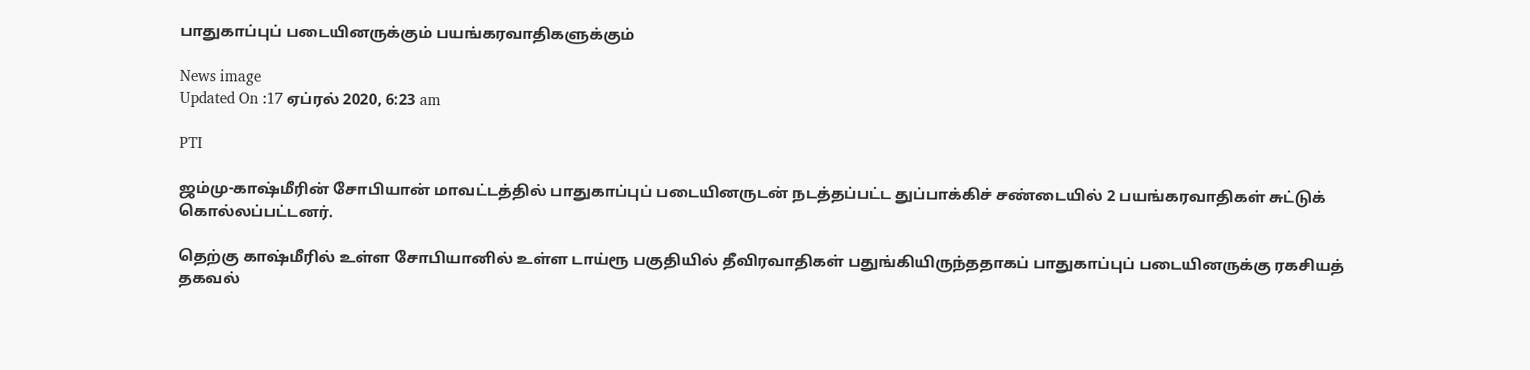பாதுகாப்புப் படையினருக்கும் பயங்கரவாதிகளுக்கும்

News image
Updated On :17 ஏப்ரல் 2020, 6:23 am

PTI

ஜம்மு-காஷ்மீரின் சோபியான் மாவட்டத்தில் பாதுகாப்புப் படையினருடன் நடத்தப்பட்ட துப்பாக்கிச் சண்டையில் 2 பயங்கரவாதிகள் சுட்டுக் கொல்லப்பட்டனர்.

தெற்கு காஷ்மீரில் உள்ள சோபியானில் உள்ள டாய்ரூ பகுதியில் தீவிரவாதிகள் பதுங்கியிருந்ததாகப் பாதுகாப்புப் படையினருக்கு ரகசியத் தகவல்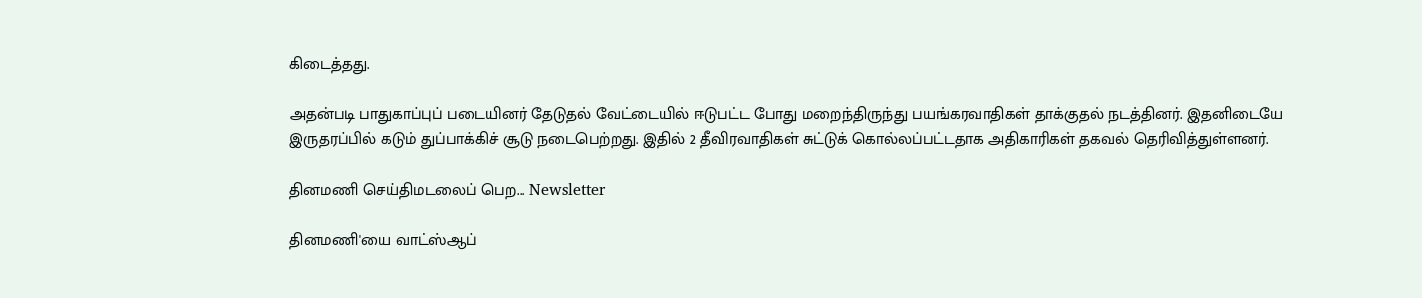கிடைத்தது.

அதன்படி பாதுகாப்புப் படையினர் தேடுதல் வேட்டையில் ஈடுபட்ட போது மறைந்திருந்து பயங்கரவாதிகள் தாக்குதல் நடத்தினர். இதனிடையே இருதரப்பில் கடும் துப்பாக்கிச் சூடு நடைபெற்றது. இதில் 2 தீவிரவாதிகள் சுட்டுக் கொல்லப்பட்டதாக அதிகாரிகள் தகவல் தெரிவித்துள்ளனர்.

தினமணி செய்திமடலைப் பெற... Newsletter

தினமணி'யை வாட்ஸ்ஆப்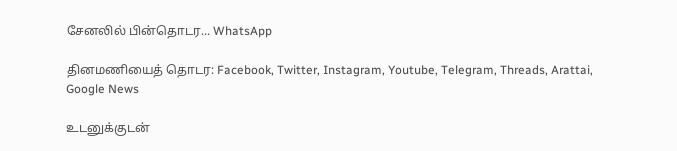சேனலில் பின்தொடர... WhatsApp

தினமணியைத் தொடர: Facebook, Twitter, Instagram, Youtube, Telegram, Threads, Arattai, Google News

உடனுக்குடன்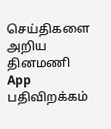செய்திகளை அறிய தினமணி App பதிவிறக்கம்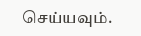செய்யவும்.